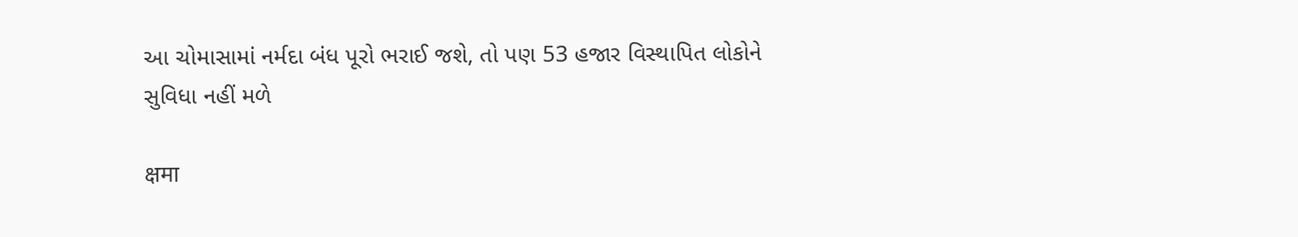આ ચોમાસામાં નર્મદા બંધ પૂરો ભરાઈ જશે, તો પણ 53 હજાર વિસ્થાપિત લોકોને સુવિધા નહીં મળે

क्षमा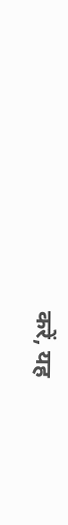करें, यह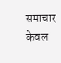समाचार केवल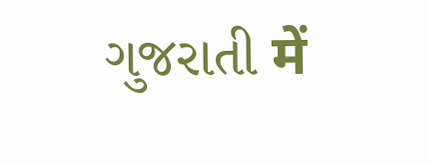ગુજરાતી में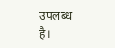उपलब्ध है।